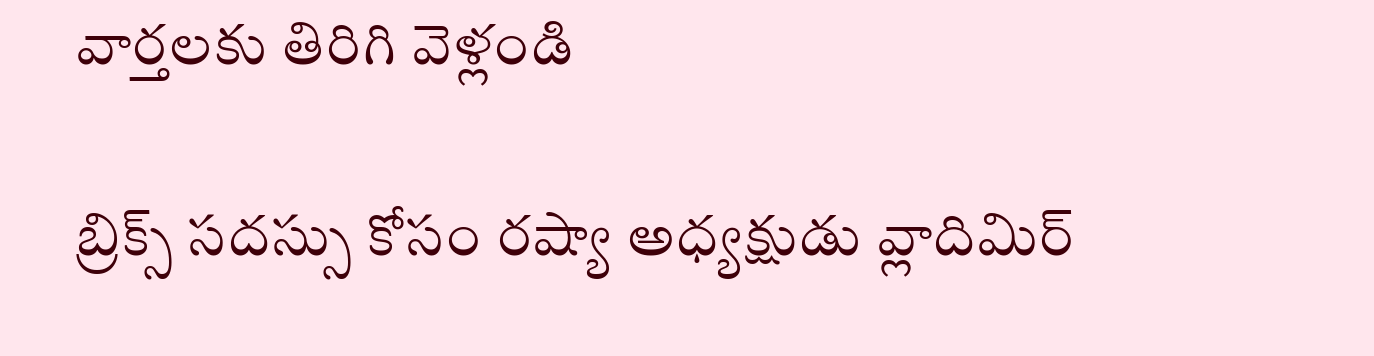వార్తలకు తిరిగి వెళ్లండి

బ్రిక్స్ సదస్సు కోసం రష్యా అధ్యక్షుడు వ్లాదిమిర్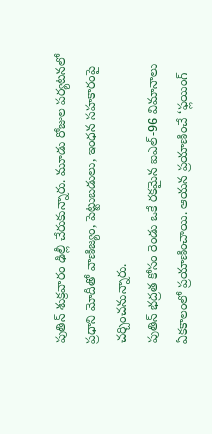పుతిన్ శుక్రవారం ఢిల్లీ చేరుకున్నారు. మూడు రోజుల పర్యటనలో ప్రధాని మోదీతో వాణిజ్యం, పెట్టుబడులు, ఇంధన సహకారంపై చర్చించనున్నారు.
పుతిన్ భద్రత కోసం రెండు ఒకే రకమైన ఐఎల్-96 విమానాలు ఏకకాలంలో ప్రయాణించాయి. ఆయన ప్రయాణించే ‘ఫ్లయింగ్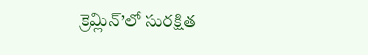క్రెమ్లిన్’లో సురక్షిత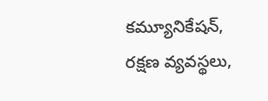కమ్యూనికేషన్, రక్షణ వ్యవస్థలు,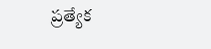ప్రత్యేక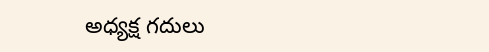అధ్యక్ష గదులు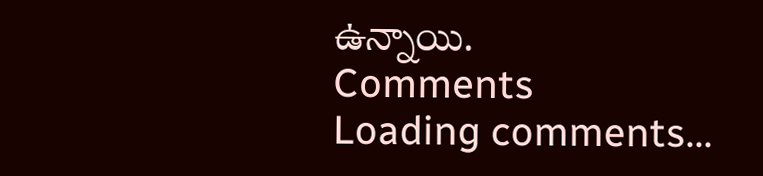ఉన్నాయి.
Comments
Loading comments...